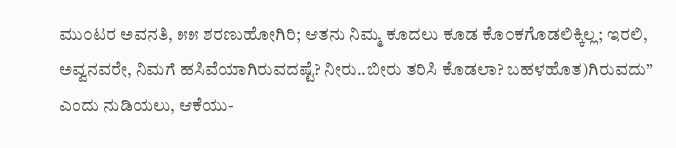ಮು೦ಟರ ಅವನತಿ, ೫೫ ಶರಣುಹೋಗಿರಿ; ಆತನು ನಿಮ್ಮ ಕೂದಲು ಕೂಡ ಕೊ೦ಕಗೊಡಲಿಕ್ಕಿಲ್ಲ; ಇರಲಿ, ಅವ್ವನವರೇ, ನಿಮಗೆ ಹಸಿವೆಯಾಗಿರುವದಷ್ಟೆ? ನೀರು..ಬೀರು ತರಿಸಿ ಕೊಡಲಾ? ಬಹಳಹೊತ)ಗಿರುವದು” ಎಂದು ನುಡಿಯಲು, ಆಕೆಯು-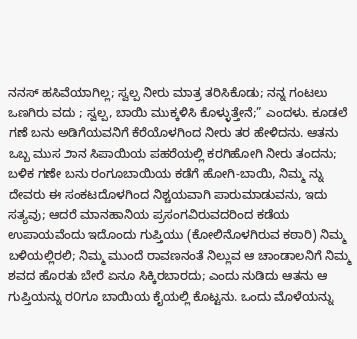ನನಸ್ ಹಸಿವೆಯಾಗಿಲ್ಲ; ಸ್ವಲ್ಪ ನೀರು ಮಾತ್ರ ತರಿಸಿಕೊಡು; ನನ್ನ ಗಂಟಲು ಒಣಗಿರು ವದು ; ಸ್ವಲ್ಪ, ಬಾಯಿ ಮುಕ್ಕಳಿಸಿ ಕೊಳ್ಳುತ್ತೇನೆ;” ಎಂದಳು. ಕೂಡಲೆ ಗಣೆ ಬನು ಅಡಿಗೆಯವನಿಗೆ ಕೆರೆಯೊಳಗಿಂದ ನೀರು ತರ ಹೇಳಿದನು. ಆತನು ಒಬ್ಬ ಮುಸ ೨ಾನ ಸಿಪಾಯಿಯ ಪಹರೆಯಲ್ಲಿ ಕರಗಿಹೋಗಿ ನೀರು ತಂದನು; ಬಳಿಕ ಗಣೇ ಬನು ರಂಗೂಬಾಯಿಯ ಕಡೆಗೆ ಹೋಗಿ-ಬಾಯಿ, ನಿಮ್ಮ ನ್ನು ದೇವರು ಈ ಸಂಕಟದೊಳಗಿಂದ ನಿಶ್ಚಯವಾಗಿ ಪಾರುಮಾಡುವನು, ಇದು ಸತ್ಯವು; ಆದರೆ ಮಾನಹಾನಿಯ ಪ್ರಸಂಗವಿರುವದರಿಂದ ಕಡೆಯ ಉಪಾಯವೆಂದು ಇದೊಂದು ಗುಪ್ತಿಯು (ಕೋಲಿನೊಳಗಿರುವ ಕಠಾರಿ) ನಿಮ್ಮ ಬಳಿಯಲ್ಲಿರಲಿ; ನಿಮ್ಮ ಮುಂದೆ ರಾವಣನಂತೆ ನಿಲ್ಲುವ ಆ ಚಾಂಡಾಲನಿಗೆ ನಿಮ್ಮ ಶವದ ಹೊರತು ಬೇರೆ ಏನೂ ಸಿಕ್ಕಿರಬಾರದು; ಎಂದು ನುಡಿದು ಆತನು ಆ ಗುಪ್ತಿಯನ್ನು ರ೦ಗೂ ಬಾಯಿಯ ಕೈಯಲ್ಲಿ ಕೊಟ್ಟನು. ಒಂದು ಮೊಳೆಯನ್ನು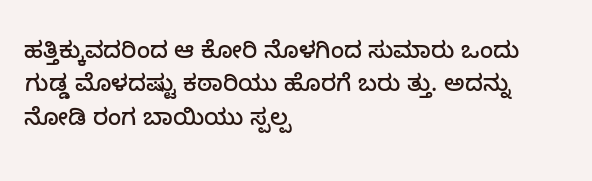ಹತ್ತಿಕ್ಕುವದರಿಂದ ಆ ಕೋರಿ ನೊಳಗಿಂದ ಸುಮಾರು ಒಂದು ಗುಡ್ಡ ಮೊಳದಷ್ಟು ಕಠಾರಿಯು ಹೊರಗೆ ಬರು ತ್ತು. ಅದನ್ನು ನೋಡಿ ರಂಗ ಬಾಯಿಯು ಸ್ಪಲ್ಪ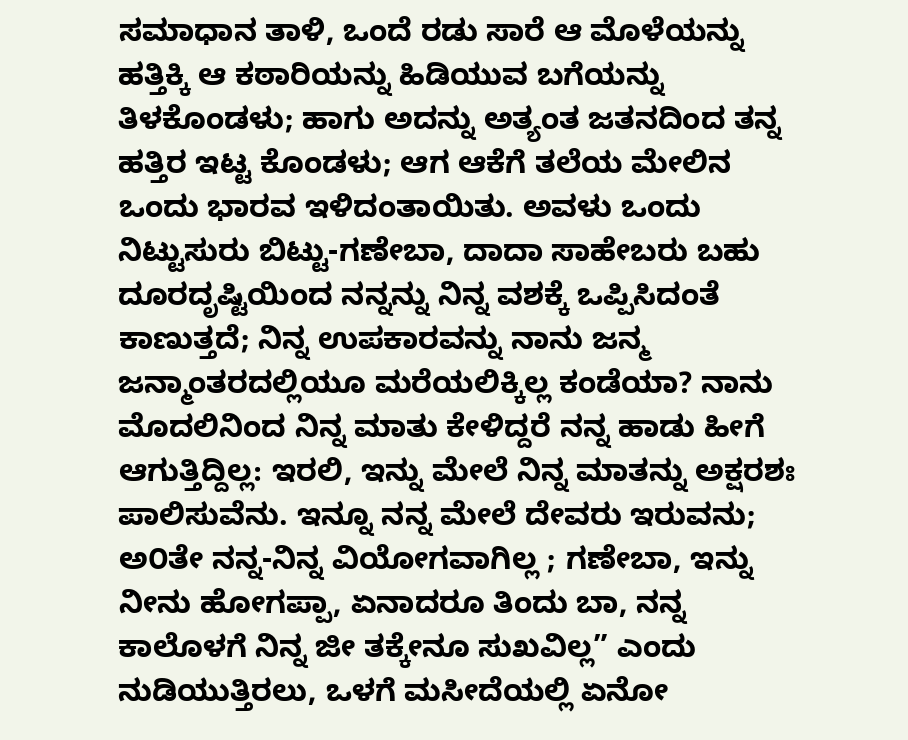ಸಮಾಧಾನ ತಾಳಿ, ಒಂದೆ ರಡು ಸಾರೆ ಆ ಮೊಳೆಯನ್ನು ಹತ್ತಿಕ್ಕಿ ಆ ಕಠಾರಿಯನ್ನು ಹಿಡಿಯುವ ಬಗೆಯನ್ನು ತಿಳಕೊಂಡಳು; ಹಾಗು ಅದನ್ನು ಅತ್ಯಂತ ಜತನದಿಂದ ತನ್ನ ಹತ್ತಿರ ಇಟ್ಟ ಕೊಂಡಳು; ಆಗ ಆಕೆಗೆ ತಲೆಯ ಮೇಲಿನ ಒಂದು ಭಾರವ ಇಳಿದಂತಾಯಿತು. ಅವಳು ಒಂದು ನಿಟ್ಟುಸುರು ಬಿಟ್ಟು-ಗಣೇಬಾ, ದಾದಾ ಸಾಹೇಬರು ಬಹು ದೂರದೃಷ್ಟಿಯಿಂದ ನನ್ನನ್ನು ನಿನ್ನ ವಶಕ್ಕೆ ಒಪ್ಪಿಸಿದಂತೆ ಕಾಣುತ್ತದೆ; ನಿನ್ನ ಉಪಕಾರವನ್ನು ನಾನು ಜನ್ಮ ಜನ್ಮಾಂತರದಲ್ಲಿಯೂ ಮರೆಯಲಿಕ್ಕಿಲ್ಲ ಕಂಡೆಯಾ? ನಾನು ಮೊದಲಿನಿಂದ ನಿನ್ನ ಮಾತು ಕೇಳಿದ್ದರೆ ನನ್ನ ಹಾಡು ಹೀಗೆ ಆಗುತ್ತಿದ್ದಿಲ್ಲ: ಇರಲಿ, ಇನ್ನು ಮೇಲೆ ನಿನ್ನ ಮಾತನ್ನು ಅಕ್ಷರಶಃ ಪಾಲಿಸುವೆನು. ಇನ್ನೂ ನನ್ನ ಮೇಲೆ ದೇವರು ಇರುವನು; ಅ೦ತೇ ನನ್ನ-ನಿನ್ನ ವಿಯೋಗವಾಗಿಲ್ಲ ; ಗಣೇಬಾ, ಇನ್ನು ನೀನು ಹೋಗಪ್ಪಾ, ಏನಾದರೂ ತಿಂದು ಬಾ, ನನ್ನ ಕಾಲೊಳಗೆ ನಿನ್ನ ಜೀ ತಕ್ಕೇನೂ ಸುಖವಿಲ್ಲ” ಎಂದು ನುಡಿಯುತ್ತಿರಲು, ಒಳಗೆ ಮಸೀದೆಯಲ್ಲಿ ಏನೋ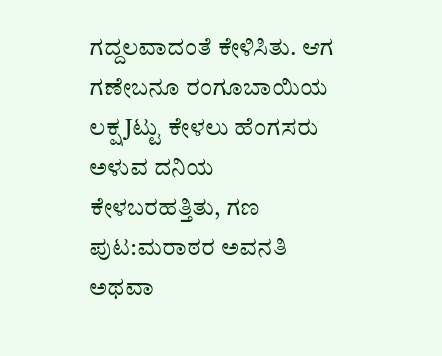ಗದ್ದಲವಾದಂತೆ ಕೇಳಿಸಿತು. ಆಗ ಗಣೇಬನೂ ರಂಗೂಬಾಯಿಯ ಲಕ್ಷ Jಟ್ಟು ಕೇಳಲು ಹೆಂಗಸರು ಅಳುವ ದನಿಯ ಕೇಳಬರಹತ್ತಿತು, ಗಣ
ಪುಟ:ಮರಾಠರ ಅವನತಿ ಅಥವಾ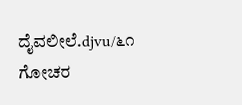ದೈವಲೀಲೆ.djvu/೬೧
ಗೋಚರ